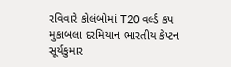રવિવારે કોલંબોમાં T20 વર્લ્ડ કપ મુકાબલા દરમિયાન ભારતીય કેપ્ટન સૂર્યકુમાર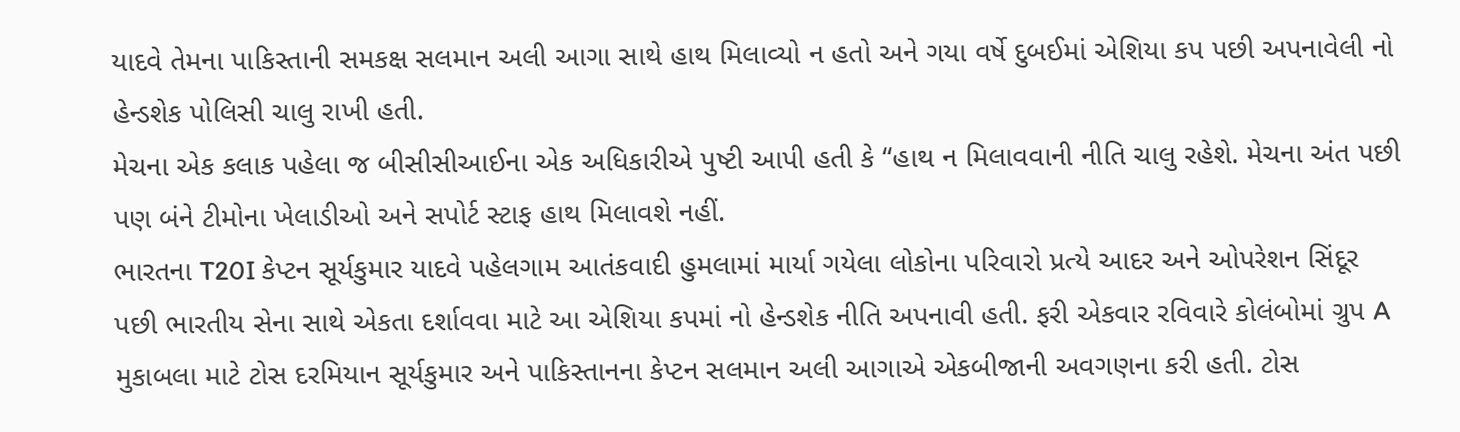યાદવે તેમના પાકિસ્તાની સમકક્ષ સલમાન અલી આગા સાથે હાથ મિલાવ્યો ન હતો અને ગયા વર્ષે દુબઈમાં એશિયા કપ પછી અપનાવેલી નો હેન્ડશેક પોલિસી ચાલુ રાખી હતી.
મેચના એક કલાક પહેલા જ બીસીસીઆઈના એક અધિકારીએ પુષ્ટી આપી હતી કે “હાથ ન મિલાવવાની નીતિ ચાલુ રહેશે. મેચના અંત પછી પણ બંને ટીમોના ખેલાડીઓ અને સપોર્ટ સ્ટાફ હાથ મિલાવશે નહીં.
ભારતના T20I કેપ્ટન સૂર્યકુમાર યાદવે પહેલગામ આતંકવાદી હુમલામાં માર્યા ગયેલા લોકોના પરિવારો પ્રત્યે આદર અને ઓપરેશન સિંદૂર પછી ભારતીય સેના સાથે એકતા દર્શાવવા માટે આ એશિયા કપમાં નો હેન્ડશેક નીતિ અપનાવી હતી. ફરી એકવાર રવિવારે કોલંબોમાં ગ્રુપ A મુકાબલા માટે ટોસ દરમિયાન સૂર્યકુમાર અને પાકિસ્તાનના કેપ્ટન સલમાન અલી આગાએ એકબીજાની અવગણના કરી હતી. ટોસ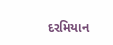દરમિયાન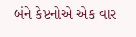બંને કેપ્ટનોએ એક વાર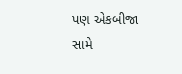પણ એકબીજા સામે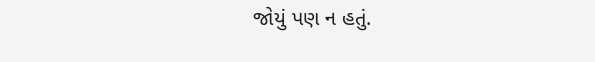જોયું પણ ન હતું.